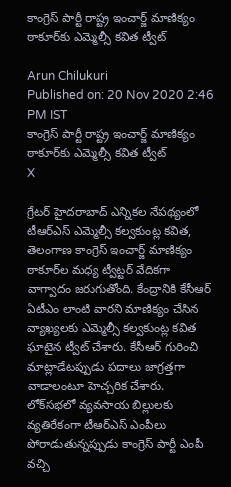కాంగ్రెస్ పార్టీ రాష్ట్ర ఇంచార్జ్ మాణిక్యం ఠాకూర్‌కు ఎమ్మెల్సీ కవిత ట్వీట్

Arun Chilukuri
Published on: 20 Nov 2020 2:46 PM IST
కాంగ్రెస్ పార్టీ రాష్ట్ర ఇంచార్జ్ మాణిక్యం ఠాకూర్‌కు ఎమ్మెల్సీ కవిత ట్వీట్
X

గ్రేటర్ హైదరాబాద్‌ ఎన్నికల నేపథ్యంలో టీఆర్ఎస్ ఎమ్మెల్సీ కల్వకుంట్ల కవిత, తెలంగాణ కాంగ్రెస్ ఇంచార్జ్ మాణిక్యం ఠాకూర్‌ల మధ్య ట్వీట్టర్ వేదికగా వాగ్వాదం జరుగుతోంది. కేంద్రానికి కేసీఆర్ ఏటీఎం లాంటి వారని మాణిక్యం చేసిన వ్యాఖ్యలకు ఎమ్మెల్సీ కల్వకుంట్ల కవిత ఘాటైన ట్వీట్ చేశారు. కేసీఆర్ గురించి మాట్లాడేటప్పుడు పదాలు జాగ్రత్తగా వాడాలంటూ హెచ్చరిక చేశారు. లోక్‌సభలో వ్యవసాయ బిల్లులకు వ్యతిరేకంగా టీఆర్ఎస్ ఎంపీలు పోరాడుతున్నప్పుడు కాంగ్రెస్ పార్టీ ఎంపీ వచ్చి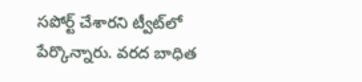సపోర్ట్ చేశారని ట్వీట్‌లో పేర్కొన్నారు. వరద బాధిత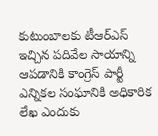కుటుంబాలకు టీఆర్ఎస్ ఇచ్చిన పదివేల సాయాన్ని ఆపడానికి కాంగ్రెస్ పార్టీ ఎన్నికల సంఘానికి అధికారిక లేఖ ఎందుకు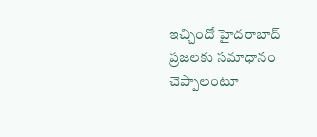ఇచ్చిందో హైదరాబాద్‌ ప్రజలకు సమాధానం చెప్పాలంటూ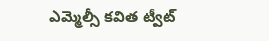ఎమ్మెల్సీ కవిత ట్వీట్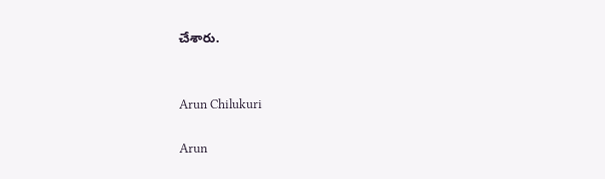చేశారు.


Arun Chilukuri

Arun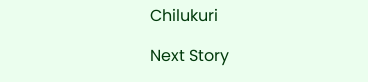Chilukuri

Next Story